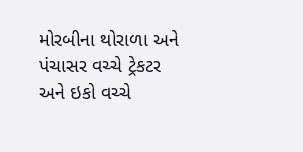મોરબીના થોરાળા અને પંચાસર વચ્ચે ટ્રેકટર અને ઇકો વચ્ચે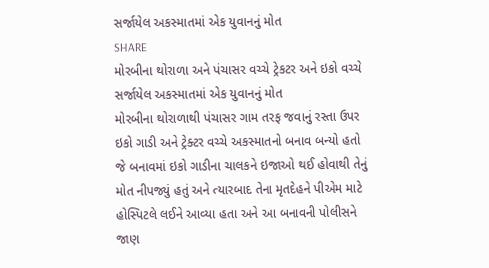સર્જાયેલ અકસ્માતમાં એક યુવાનનું મોત
SHARE
મોરબીના થોરાળા અને પંચાસર વચ્ચે ટ્રેકટર અને ઇકો વચ્ચે સર્જાયેલ અકસ્માતમાં એક યુવાનનું મોત
મોરબીના થોરાળાથી પંચાસર ગામ તરફ જવાનું રસ્તા ઉપર ઇકો ગાડી અને ટ્રેક્ટર વચ્ચે અકસ્માતનો બનાવ બન્યો હતો જે બનાવમાં ઇકો ગાડીના ચાલકને ઇજાઓ થઈ હોવાથી તેનું મોત નીપજ્યું હતું અને ત્યારબાદ તેના મૃતદેહને પીએમ માટે હોસ્પિટલે લઈને આવ્યા હતા અને આ બનાવની પોલીસને જાણ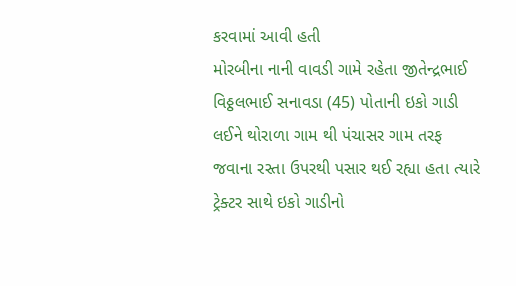કરવામાં આવી હતી
મોરબીના નાની વાવડી ગામે રહેતા જીતેન્દ્રભાઈ વિઠ્ઠલભાઈ સનાવડા (45) પોતાની ઇકો ગાડી લઈને થોરાળા ગામ થી પંચાસર ગામ તરફ જવાના રસ્તા ઉપરથી પસાર થઈ રહ્યા હતા ત્યારે ટ્રેક્ટર સાથે ઇકો ગાડીનો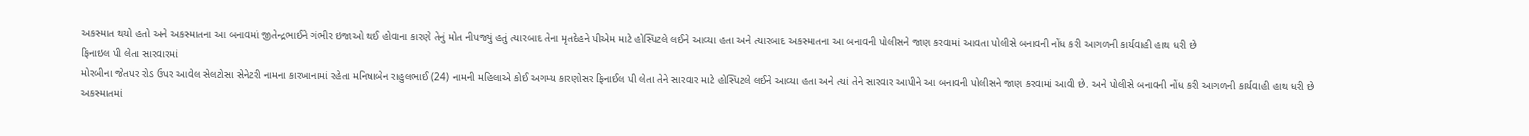અકસ્માત થયો હતો અને અકસ્માતના આ બનાવમાં જીતેન્દ્રભાઈને ગંભીર ઇજાઓ થઈ હોવાના કારણે તેનું મોત નીપજ્યું હતું ત્યારબાદ તેના મૃતદેહને પીએમ માટે હોસ્પિટલે લઈને આવ્યા હતા અને ત્યારબાદ અકસ્માતના આ બનાવની પોલીસને જાણ કરવામાં આવતા પોલીસે બનાવની નોંધ કરી આગળની કાર્યવાહી હાથ ધરી છે
ફિનાઇલ પી લેતા સારવારમાં
મોરબીના જેતપર રોડ ઉપર આવેલ સેલટોસા સેનેટરી નામના કારખાનામાં રહેતા મનિષાબેન રાહુલભાઈ (24) નામની મહિલાએ કોઈ અગમ્ય કારણોસર ફિનાઈલ પી લેતા તેને સારવાર માટે હોસ્પિટલે લઈને આવ્યા હતા અને ત્યાં તેને સારવાર આપીને આ બનાવની પોલીસને જાણ કરવામાં આવી છે. અને પોલીસે બનાવની નોંધ કરી આગળની કાર્યવાહી હાથ ધરી છે
અકસ્માતમાં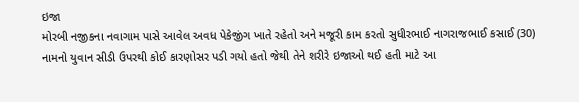ઇજા
મોરબી નજીકના નવાગામ પાસે આવેલ અવધ પેકેજીંગ ખાતે રહેતો અને મજૂરી કામ કરતો સુધીરભાઈ નાગરાજભાઈ કસાઈ (30) નામનો યુવાન સીડી ઉપરથી કોઈ કારણોસર પડી ગયો હતો જેથી તેને શરીરે ઇજાઓ થઈ હતી માટે આ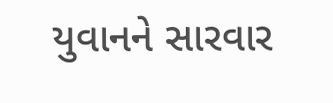યુવાનને સારવાર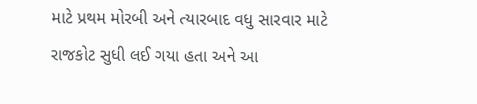માટે પ્રથમ મોરબી અને ત્યારબાદ વધુ સારવાર માટે રાજકોટ સુધી લઈ ગયા હતા અને આ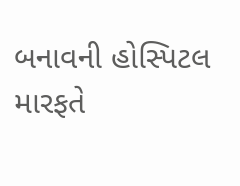બનાવની હોસ્પિટલ મારફતે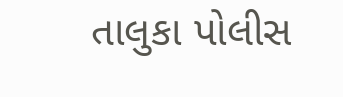તાલુકા પોલીસ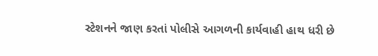સ્ટેશનને જાણ કરતાં પોલીસે આગળની કાર્યવાહી હાથ ધરી છે